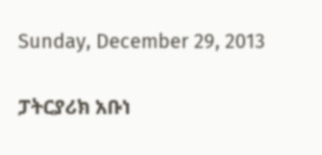Sunday, December 29, 2013

ፓትርያሪክ አቡነ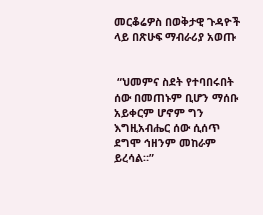መርቆሬዎስ በወቅታዊ ጉዳዮች ላይ በጽሁፍ ማብራሪያ አወጡ


 “ህመምና ስደት የተባበሩበት ሰው በመጠኑም ቢሆን ማሰቡ አይቀርም ሆኖም ግን እግዚአብሔር ሰው ሲሰጥ ደግሞ ኅዘንም መከራም ይረሳል።”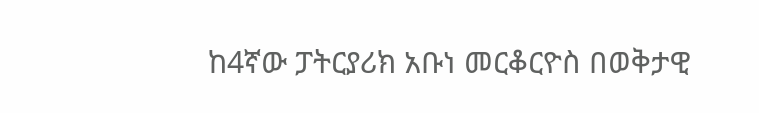ከ4ኛው ፓትርያሪክ አቡነ መርቆርዮስ በወቅታዊ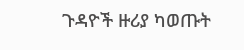ጉዳዮች ዙሪያ ካወጡት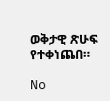ወቅታዊ ጽሁፍ የተቀነጨበ።

No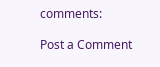comments:

Post a Comment